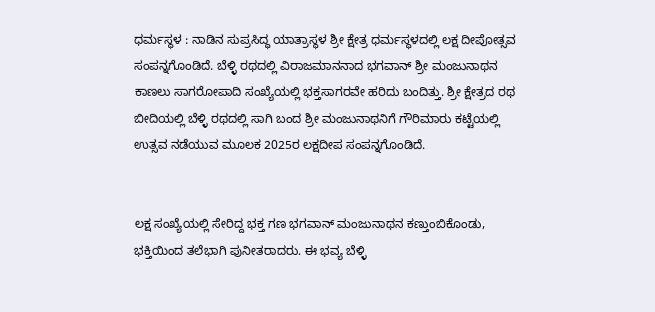ಧರ್ಮಸ್ಥಳ : ನಾಡಿನ ಸುಪ್ರಸಿದ್ಧ ಯಾತ್ರಾಸ್ಥಳ ಶ್ರೀ ಕ್ಷೇತ್ರ ಧರ್ಮಸ್ಥಳದಲ್ಲಿ ಲಕ್ಷ ದೀಪೋತ್ಸವ ಸಂಪನ್ನಗೊಂಡಿದೆ. ಬೆಳ್ಳಿ ರಥದಲ್ಲಿ ವಿರಾಜಮಾನನಾದ ಭಗವಾನ್ ಶ್ರೀ ಮಂಜುನಾಥನ ಕಾಣಲು ಸಾಗರೋಪಾದಿ ಸಂಖ್ಯೆಯಲ್ಲಿ ಭಕ್ತಸಾಗರವೇ ಹರಿದು ಬಂದಿತ್ತು. ಶ್ರೀ ಕ್ಷೇತ್ರದ ರಥ ಬೀದಿಯಲ್ಲಿ ಬೆಳ್ಳಿ ರಥದಲ್ಲಿ ಸಾಗಿ ಬಂದ ಶ್ರೀ ಮಂಜುನಾಥನಿಗೆ ಗೌರಿಮಾರು ಕಟ್ಟೆಯಲ್ಲಿ ಉತ್ಸವ ನಡೆಯುವ ಮೂಲಕ 2025ರ ಲಕ್ಷದೀಪ ಸಂಪನ್ನಗೊಂಡಿದೆ.


ಲಕ್ಷ ಸಂಖ್ಯೆಯಲ್ಲಿ ಸೇರಿದ್ದ ಭಕ್ತ ಗಣ ಭಗವಾನ್ ಮಂಜುನಾಥನ ಕಣ್ತುಂಬಿಕೊಂಡು, ಭಕ್ತಿಯಿಂದ ತಲೆಭಾಗಿ ಪುನೀತರಾದರು. ಈ ಭವ್ಯ ಬೆಳ್ಳಿ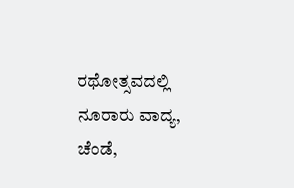ರಥೋತ್ಸವದಲ್ಲಿ ನೂರಾರು ವಾದ್ಯ, ಚೆಂಡೆ,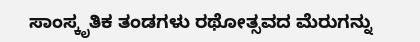ಸಾಂಸ್ಕೃತಿಕ ತಂಡಗಳು ರಥೋತ್ಸವದ ಮೆರುಗನ್ನು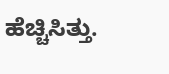ಹೆಚ್ಚಿಸಿತ್ತು.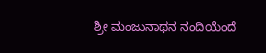ಶ್ರೀ ಮಂಜುನಾಥನ ನಂದಿಯೆಂದೆ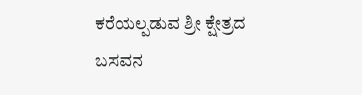ಕರೆಯಲ್ಪಡುವ ಶ್ರೀ ಕ್ಷೇತ್ರದ ಬಸವನ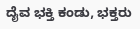ದೈವ ಭಕ್ತಿ ಕಂಡು, ಭಕ್ತರು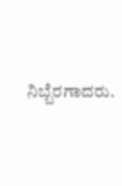ನಿಬ್ಬೆರಗಾದರು.